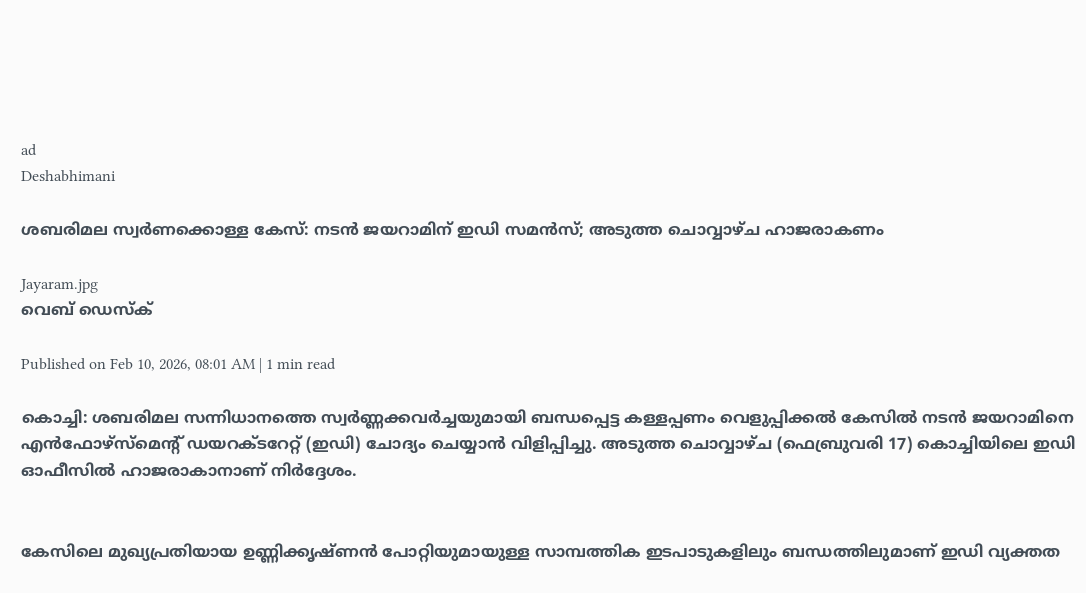ad
Deshabhimani

ശബരിമല സ്വർണക്കൊള്ള കേസ്: നടൻ ജയറാമിന് ഇഡി സമൻസ്; അടുത്ത ചൊവ്വാഴ്ച ഹാജരാകണം

Jayaram.jpg
വെബ് ഡെസ്ക്

Published on Feb 10, 2026, 08:01 AM | 1 min read

കൊച്ചി: ശബരിമല സന്നിധാനത്തെ സ്വർണ്ണക്കവർച്ചയുമായി ബന്ധപ്പെട്ട കള്ളപ്പണം വെളുപ്പിക്കൽ കേസിൽ നടൻ ജയറാമിനെ എൻഫോഴ്‌സ്‌മെന്റ് ഡയറക്‌ടറേറ്റ് (ഇഡി) ചോദ്യം ചെയ്യാൻ വിളിപ്പിച്ചു. അടുത്ത ചൊവ്വാഴ്ച (ഫെബ്രുവരി 17) കൊച്ചിയിലെ ഇഡി ഓഫീസിൽ ഹാജരാകാനാണ് നിർദ്ദേശം.


കേസിലെ മുഖ്യപ്രതിയായ ഉണ്ണിക്കൃഷ്ണൻ പോറ്റിയുമായുള്ള സാമ്പത്തിക ഇടപാടുകളിലും ബന്ധത്തിലുമാണ് ഇഡി വ്യക്തത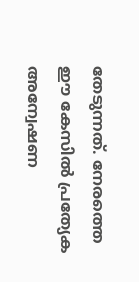തേടുന്നത്. നേരത്തെ ഈ കേസിൽ പ്രത്യേക അന്വേഷണ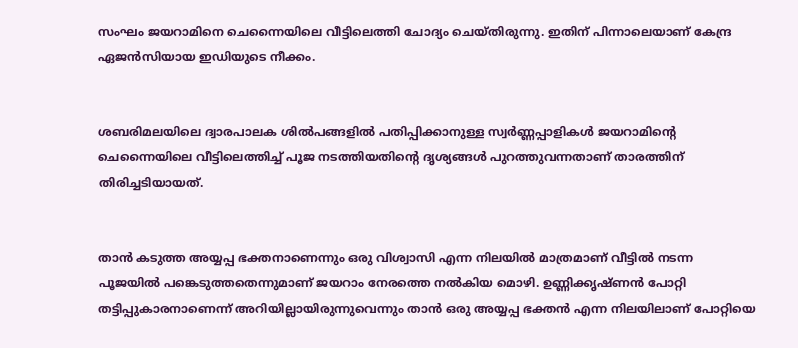സംഘം ജയറാമിനെ ചെന്നൈയിലെ വീട്ടിലെത്തി ചോദ്യം ചെയ്തിരുന്നു. ഇതിന് പിന്നാലെയാണ് കേന്ദ്ര ഏജൻസിയായ ഇഡിയുടെ നീക്കം.


ശബരിമലയിലെ ദ്വാരപാലക ശിൽപങ്ങളിൽ പതിപ്പിക്കാനുള്ള സ്വർണ്ണപ്പാളികൾ ജയറാമിന്റെ ചെന്നൈയിലെ വീട്ടിലെത്തിച്ച് പൂജ നടത്തിയതിന്റെ ദൃശ്യങ്ങൾ പുറത്തുവന്നതാണ് താരത്തിന് തിരിച്ചടിയായത്.


താൻ കടുത്ത അയ്യപ്പ ഭക്തനാണെന്നും ഒരു വിശ്വാസി എന്ന നിലയിൽ മാത്രമാണ് വീട്ടിൽ നടന്ന പൂജയിൽ പങ്കെടുത്തതെന്നുമാണ് ജയറാം നേരത്തെ നൽകിയ മൊഴി. ഉണ്ണിക്കൃഷ്ണൻ പോറ്റി തട്ടിപ്പുകാരനാണെന്ന് അറിയില്ലായിരുന്നുവെന്നും താൻ ഒരു അയ്യപ്പ ഭക്തൻ എന്ന നിലയിലാണ് പോറ്റിയെ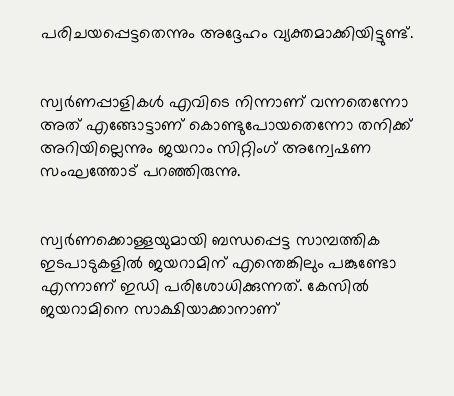പരിചയപ്പെട്ടതെന്നും അദ്ദേഹം വ്യക്തമാക്കിയിട്ടുണ്ട്.


സ്വർണപ്പാളികൾ എവിടെ നിന്നാണ് വന്നതെന്നോ അത് എങ്ങോട്ടാണ് കൊണ്ടുപോയതെന്നോ തനിക്ക് അറിയില്ലെന്നും ജയറാം സിറ്റിംഗ് അന്വേഷണ സംഘത്തോട് പറഞ്ഞിരുന്നു.


സ്വർണക്കൊള്ളയുമായി ബന്ധപ്പെട്ട സാമ്പത്തിക ഇടപാടുകളിൽ ജയറാമിന് എന്തെങ്കിലും പങ്കുണ്ടോ എന്നാണ് ഇഡി പരിശോധിക്കുന്നത്. കേസിൽ ജയറാമിനെ സാക്ഷിയാക്കാനാണ്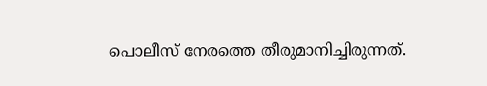പൊലീസ് നേരത്തെ തീരുമാനിച്ചിരുന്നത്.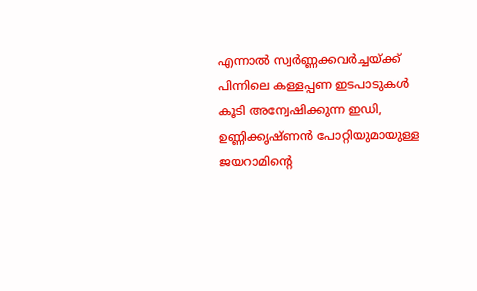എന്നാൽ സ്വർണ്ണക്കവർച്ചയ്ക്ക് പിന്നിലെ കള്ളപ്പണ ഇടപാടുകൾ കൂടി അന്വേഷിക്കുന്ന ഇഡി, ഉണ്ണിക്കൃഷ്ണൻ പോറ്റിയുമായുള്ള ജയറാമിന്റെ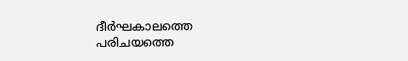ദീർഘകാലത്തെ പരിചയത്തെ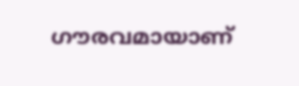ഗൗരവമായാണ്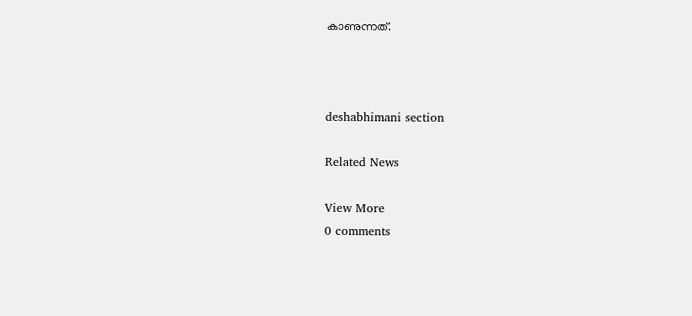കാണുന്നത്.



deshabhimani section

Related News

View More
0 comments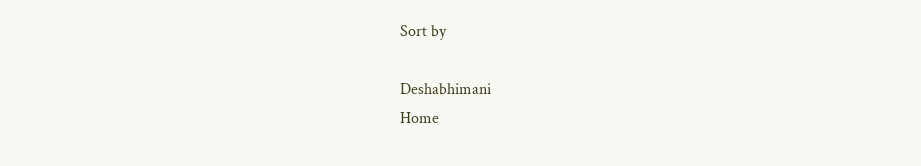Sort by

Deshabhimani
Home